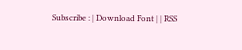Subscribe : | Download Font | | RSS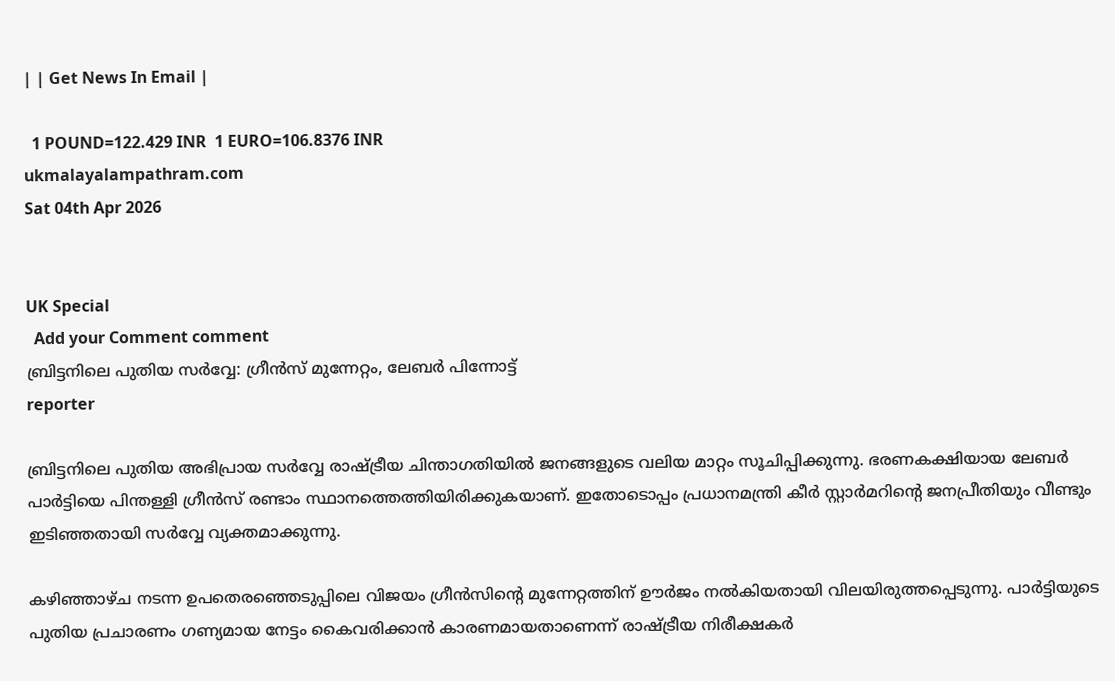| | Get News In Email |

  1 POUND=122.429 INR  1 EURO=106.8376 INR
ukmalayalampathram.com
Sat 04th Apr 2026


UK Special
  Add your Comment comment
ബ്രിട്ടനിലെ പുതിയ സര്‍വ്വേ: ഗ്രീന്‍സ് മുന്നേറ്റം, ലേബര്‍ പിന്നോട്ട്
reporter

ബ്രിട്ടനിലെ പുതിയ അഭിപ്രായ സര്‍വ്വേ രാഷ്ട്രീയ ചിന്താഗതിയില്‍ ജനങ്ങളുടെ വലിയ മാറ്റം സൂചിപ്പിക്കുന്നു. ഭരണകക്ഷിയായ ലേബര്‍ പാര്‍ട്ടിയെ പിന്തള്ളി ഗ്രീന്‍സ് രണ്ടാം സ്ഥാനത്തെത്തിയിരിക്കുകയാണ്. ഇതോടൊപ്പം പ്രധാനമന്ത്രി കീര്‍ സ്റ്റാര്‍മറിന്റെ ജനപ്രീതിയും വീണ്ടും ഇടിഞ്ഞതായി സര്‍വ്വേ വ്യക്തമാക്കുന്നു.

കഴിഞ്ഞാഴ്ച നടന്ന ഉപതെരഞ്ഞെടുപ്പിലെ വിജയം ഗ്രീന്‍സിന്റെ മുന്നേറ്റത്തിന് ഊര്‍ജം നല്‍കിയതായി വിലയിരുത്തപ്പെടുന്നു. പാര്‍ട്ടിയുടെ പുതിയ പ്രചാരണം ഗണ്യമായ നേട്ടം കൈവരിക്കാന്‍ കാരണമായതാണെന്ന് രാഷ്ട്രീയ നിരീക്ഷകര്‍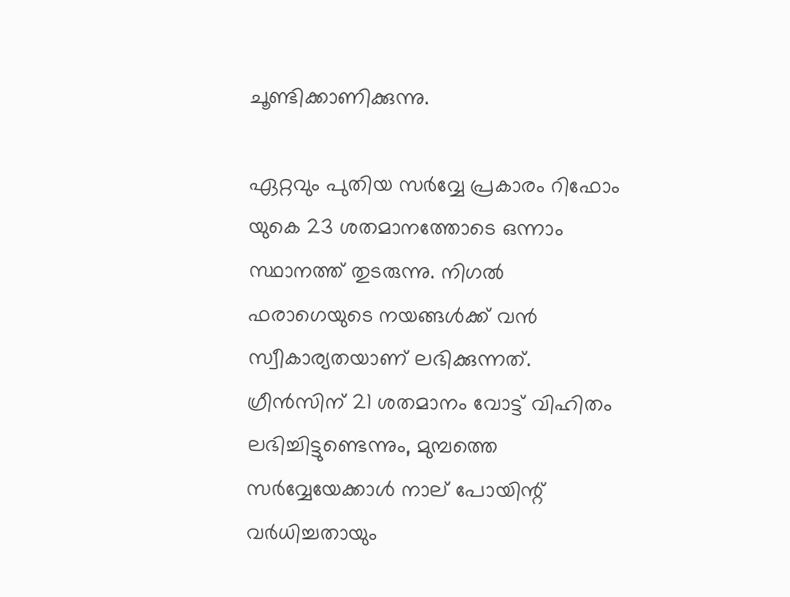ചൂണ്ടിക്കാണിക്കുന്നു.

ഏറ്റവും പുതിയ സര്‍വ്വേ പ്രകാരം റിഫോം യുകെ 23 ശതമാനത്തോടെ ഒന്നാം സ്ഥാനത്ത് തുടരുന്നു. നിഗല്‍ ഫരാഗെയുടെ നയങ്ങള്‍ക്ക് വന്‍ സ്വീകാര്യതയാണ് ലഭിക്കുന്നത്. ഗ്രീന്‍സിന് 21 ശതമാനം വോട്ട് വിഹിതം ലഭിച്ചിട്ടുണ്ടെന്നും, മുമ്പത്തെ സര്‍വ്വേയേക്കാള്‍ നാല് പോയിന്റ് വര്‍ധിച്ചതായും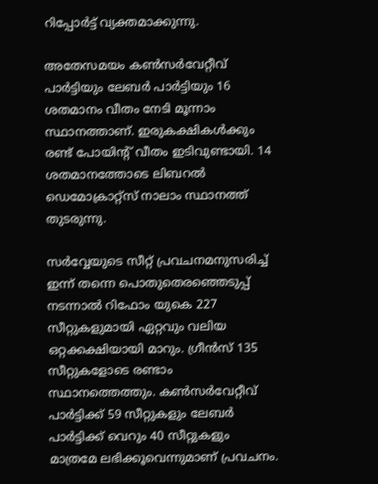റിപ്പോര്‍ട്ട് വ്യക്തമാക്കുന്നു.

അതേസമയം കണ്‍സര്‍വേറ്റീവ് പാര്‍ട്ടിയും ലേബര്‍ പാര്‍ട്ടിയും 16 ശതമാനം വീതം നേടി മൂന്നാം സ്ഥാനത്താണ്. ഇരുകക്ഷികള്‍ക്കും രണ്ട് പോയിന്റ് വീതം ഇടിവുണ്ടായി. 14 ശതമാനത്തോടെ ലിബറല്‍ ഡെമോക്രാറ്റ്സ് നാലാം സ്ഥാനത്ത് തുടരുന്നു.

സര്‍വ്വേയുടെ സീറ്റ് പ്രവചനമനുസരിച്ച് ഇന്ന് തന്നെ പൊതുതെരഞ്ഞെടുപ്പ് നടന്നാല്‍ റിഫോം യുകെ 227 സീറ്റുകളുമായി ഏറ്റവും വലിയ ഒറ്റക്കക്ഷിയായി മാറും. ഗ്രീന്‍സ് 135 സീറ്റുകളോടെ രണ്ടാം സ്ഥാനത്തെത്തും. കണ്‍സര്‍വേറ്റീവ് പാര്‍ട്ടിക്ക് 59 സീറ്റുകളും ലേബര്‍ പാര്‍ട്ടിക്ക് വെറും 40 സീറ്റുകളും മാത്രമേ ലഭിക്കൂവെന്നുമാണ് പ്രവചനം.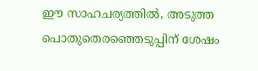ഈ സാഹചര്യത്തില്‍, അടുത്ത പൊതുതെരഞ്ഞെടുപ്പിന് ശേഷം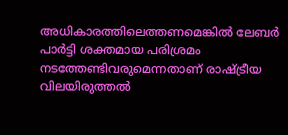അധികാരത്തിലെത്തണമെങ്കില്‍ ലേബര്‍ പാര്‍ട്ടി ശക്തമായ പരിശ്രമം നടത്തേണ്ടിവരുമെന്നതാണ് രാഷ്ട്രീയ വിലയിരുത്തല്‍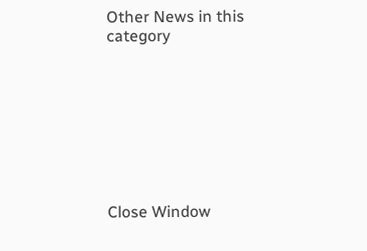Other News in this category








Close Window